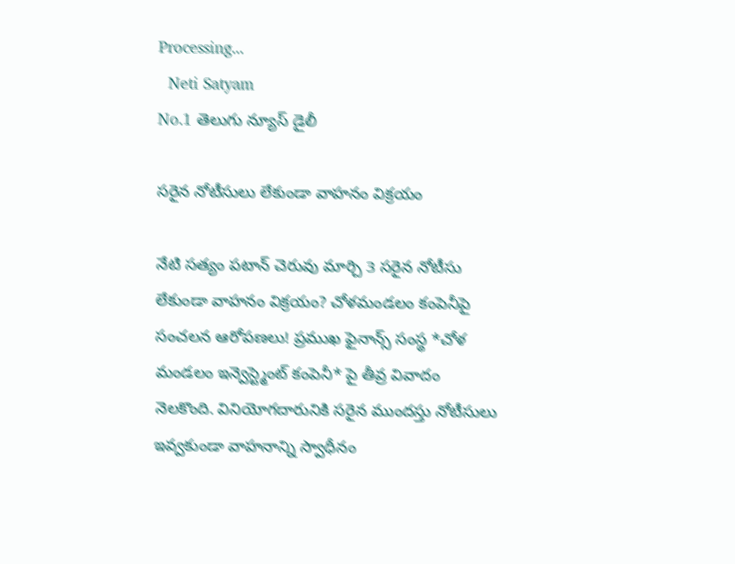Processing...
  Neti Satyam
No.1 తెలుగు న్యూస్ డైలీ

సరైన నోటీసులు లేకుండా వాహనం విక్రయం

నేటి సత్యం పటాన్ చెరువు మార్చి 3 సరైన నోటీసు లేకుండా వాహనం విక్రయం? చోళమండలం కంపెనీపై సంచలన ఆరోపణలు! ప్రముఖ ఫైనాన్స్ సంస్థ *చోళ మండలం ఇన్వెస్ట్మెంట్ కంపెనీ* పై తీవ్ర వివాదం నెలకొంది. వినియోగదారునికి సరైన ముందస్తు నోటీసులు ఇవ్వకుండా వాహనాన్ని స్వాధీనం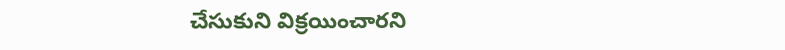చేసుకుని విక్రయించారని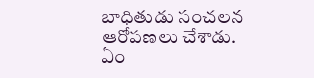బాధితుడు సంచలన ఆరోపణలు చేశాడు. ఏం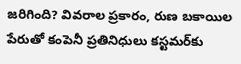జరిగింది? వివరాల ప్రకారం, రుణ బకాయిల పేరుతో కంపెనీ ప్రతినిధులు కస్టమర్‌కు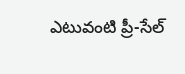ఎటువంటి ప్రీ-సేల్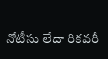నోటీసు లేదా రికవరీ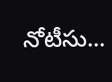నోటీసు...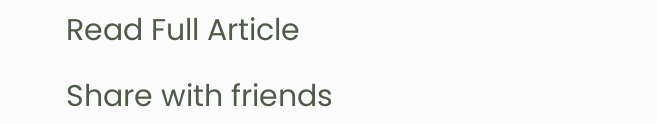Read Full Article

Share with friends